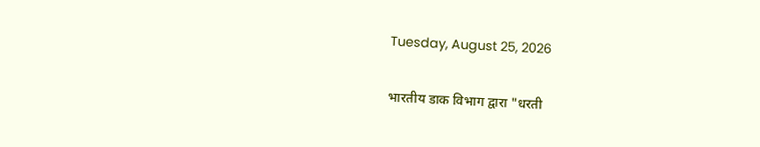Tuesday, August 25, 2026

भारतीय डाक विभाग द्वारा "धरती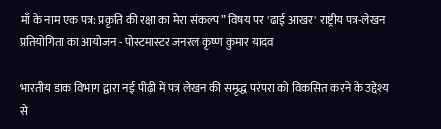माँ के नाम एक पत्र: प्रकृति की रक्षा का मेरा संकल्प” विषय पर 'ढाई आखर' राष्ट्रीय पत्र-लेखन प्रतियोगिता का आयोजन - पोस्टमास्टर जनरल कृष्ण कुमार यादव

भारतीय डाक विभाग द्वारा नई पीढ़ी में पत्र लेखन की समृद्ध परंपरा को विकसित करने के उद्देश्य से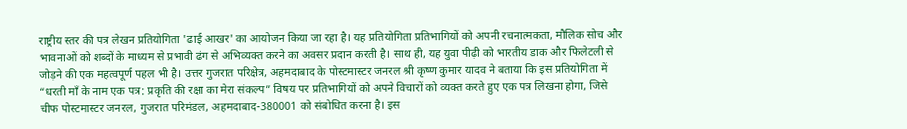राष्ट्रीय स्तर की पत्र लेखन प्रतियोगिता 'ढाई आखर' का आयोजन किया जा रहा है। यह प्रतियोगिता प्रतिभागियों को अपनी रचनात्मकता, मौलिक सोच और भावनाओं को शब्दों के माध्यम से प्रभावी ढंग से अभिव्यक्त करने का अवसर प्रदान करती है। साथ ही, यह युवा पीढ़ी को भारतीय डाक और फिलेटली से जोड़ने की एक महत्वपूर्ण पहल भी है। उत्तर गुजरात परिक्षेत्र, अहमदाबाद के पोस्टमास्टर जनरल श्री कृष्ण कुमार यादव ने बताया कि इस प्रतियोगिता में “धरती माँ के नाम एक पत्र: प्रकृति की रक्षा का मेरा संकल्प” विषय पर प्रतिभागियों को अपने विचारों को व्यक्त करते हुए एक पत्र लिखना होगा, जिसे चीफ पोस्टमास्टर जनरल, गुजरात परिमंडल, अहमदाबाद-380001 को संबोधित करना है। इस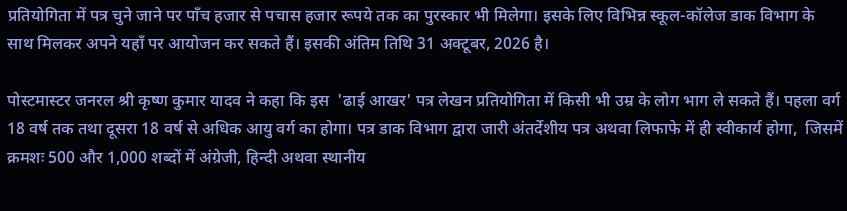प्रतियोगिता में पत्र चुने जाने पर पाँच हजार से पचास हजार रूपये तक का पुरस्कार भी मिलेगा। इसके लिए विभिन्न स्कूल-कॉलेज डाक विभाग के साथ मिलकर अपने यहाँ पर आयोजन कर सकते हैं। इसकी अंतिम तिथि 31 अक्टूबर, 2026 है।

पोस्टमास्टर जनरल श्री कृष्ण कुमार यादव ने कहा कि इस  'ढाई आखर' पत्र लेखन प्रतियोगिता में किसी भी उम्र के लोग भाग ले सकते हैं। पहला वर्ग 18 वर्ष तक तथा दूसरा 18 वर्ष से अधिक आयु वर्ग का होगा। पत्र डाक विभाग द्वारा जारी अंतर्देशीय पत्र अथवा लिफाफे में ही स्वीकार्य होगा,  जिसमें क्रमशः 500 और 1,000 शब्दों में अंग्रेजी, हिन्दी अथवा स्थानीय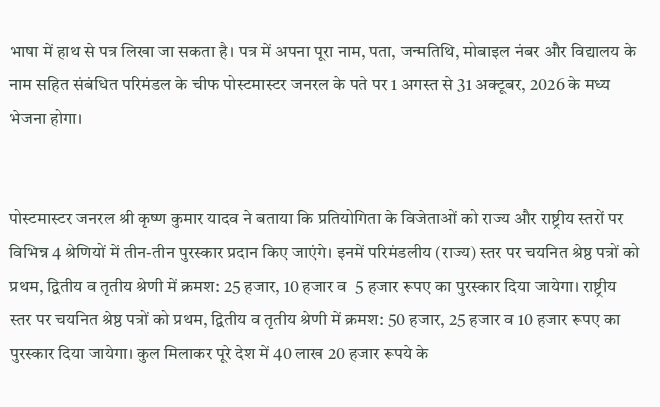भाषा में हाथ से पत्र लिखा जा सकता है। पत्र में अपना पूरा नाम, पता, जन्मतिथि, मोबाइल नंबर और विद्यालय के नाम सहित संबंधित परिमंडल के चीफ पोस्टमास्टर जनरल के पते पर 1 अगस्त से 31 अक्टूबर, 2026 के मध्य भेजना होगा।


पोस्टमास्टर जनरल श्री कृष्ण कुमार यादव ने बताया कि प्रतियोगिता के विजेताओं को राज्य और राष्ट्रीय स्तरों पर विभिन्न 4 श्रेणियों में तीन-तीन पुरस्कार प्रदान किए जाएंगे। इनमें परिमंडलीय (राज्य) स्तर पर चयनित श्रेष्ठ पत्रों को प्रथम, द्वितीय व तृतीय श्रेणी में क्रमश: 25 हजार, 10 हजार व  5 हजार रूपए का पुरस्कार दिया जायेगा। राष्ट्रीय  स्तर पर चयनित श्रेष्ठ पत्रों को प्रथम, द्वितीय व तृतीय श्रेणी में क्रमश: 50 हजार, 25 हजार व 10 हजार रूपए का पुरस्कार दिया जायेगा। कुल मिलाकर पूरे देश में 40 लाख 20 हजार रूपये के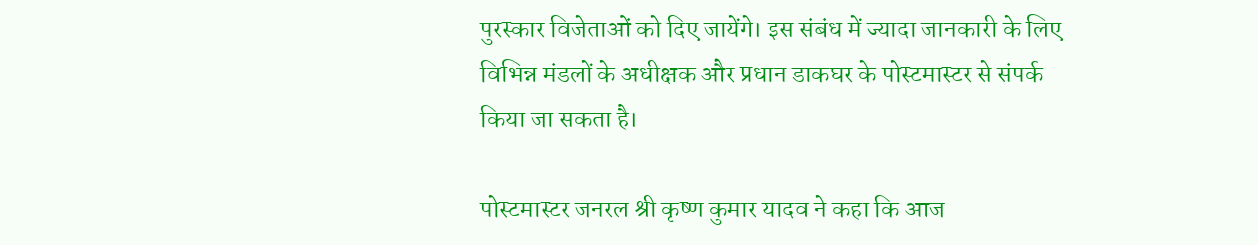पुरस्कार विजेताओं को दिए जायेंगे। इस संबंध में ज्यादा जानकारी के लिए विभिन्न मंडलों के अधीक्षक और प्रधान डाकघर के पोस्टमास्टर से संपर्क किया जा सकता है।

पोस्टमास्टर जनरल श्री कृष्ण कुमार यादव ने कहा कि आज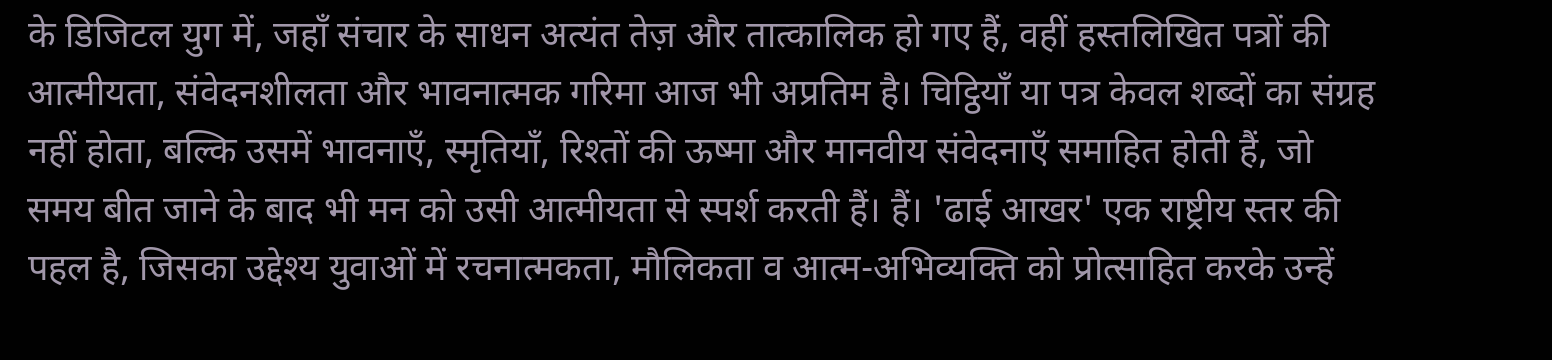के डिजिटल युग में, जहाँ संचार के साधन अत्यंत तेज़ और तात्कालिक हो गए हैं, वहीं हस्तलिखित पत्रों की आत्मीयता, संवेदनशीलता और भावनात्मक गरिमा आज भी अप्रतिम है। चिट्ठियाँ या पत्र केवल शब्दों का संग्रह नहीं होता, बल्कि उसमें भावनाएँ, स्मृतियाँ, रिश्तों की ऊष्मा और मानवीय संवेदनाएँ समाहित होती हैं, जो समय बीत जाने के बाद भी मन को उसी आत्मीयता से स्पर्श करती हैं। हैं। 'ढाई आखर' एक राष्ट्रीय स्तर की पहल है, जिसका उद्देश्य युवाओं में रचनात्मकता, मौलिकता व आत्म-अभिव्यक्ति को प्रोत्साहित करके उन्हें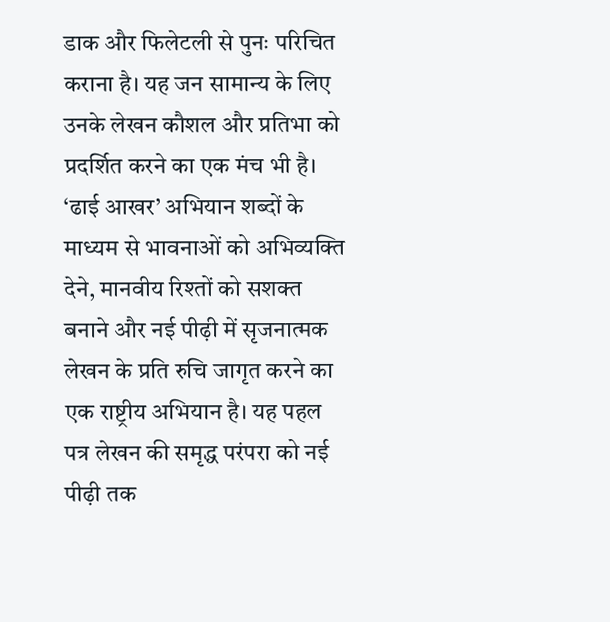डाक और फिलेटली से पुनः परिचित कराना है। यह जन सामान्य के लिए उनके लेखन कौशल और प्रतिभा को प्रदर्शित करने का एक मंच भी है। ‘ढाई आखर’ अभियान शब्दों के माध्यम से भावनाओं को अभिव्यक्ति देने, मानवीय रिश्तों को सशक्त बनाने और नई पीढ़ी में सृजनात्मक लेखन के प्रति रुचि जागृत करने का एक राष्ट्रीय अभियान है। यह पहल पत्र लेखन की समृद्ध परंपरा को नई पीढ़ी तक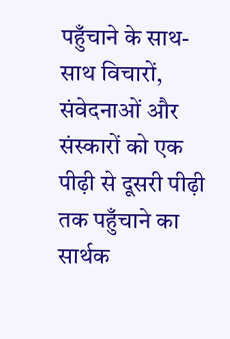पहुँचाने के साथ-साथ विचारों, संवेदनाओं और संस्कारों को एक पीढ़ी से दूसरी पीढ़ी तक पहुँचाने का सार्थक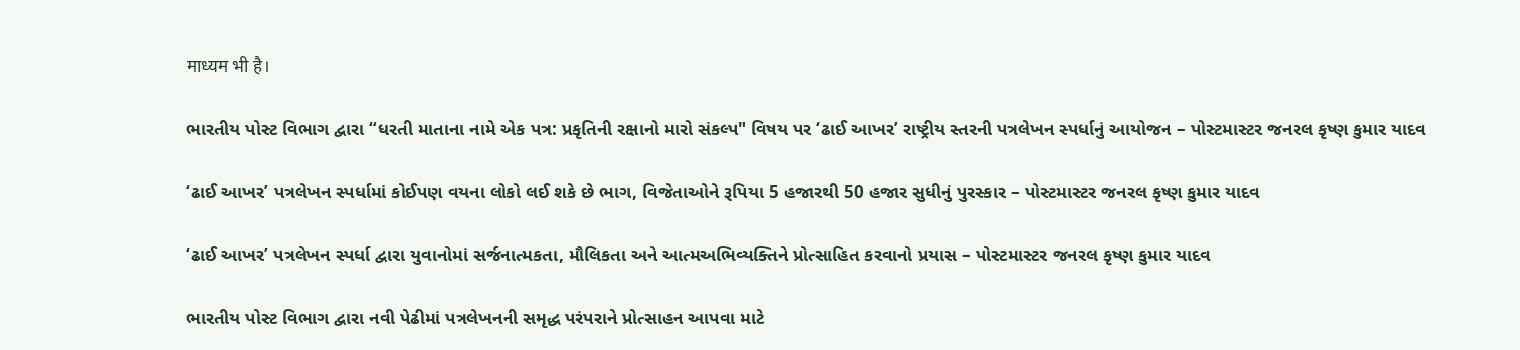माध्यम भी है।

ભારતીય પોસ્ટ વિભાગ દ્વારા “ધરતી માતાના નામે એક પત્ર: પ્રકૃતિની રક્ષાનો મારો સંકલ્પ" વિષય પર ‘ઢાઈ આખર’ રાષ્ટ્રીય સ્તરની પત્રલેખન સ્પર્ધાનું આયોજન – પોસ્ટમાસ્ટર જનરલ કૃષ્ણ કુમાર યાદવ

‘ઢાઈ આખર’ પત્રલેખન સ્પર્ધામાં કોઈપણ વયના લોકો લઈ શકે છે ભાગ, વિજેતાઓને રૂપિયા 5 હજારથી 50 હજાર સુધીનું પુરસ્કાર – પોસ્ટમાસ્ટર જનરલ કૃષ્ણ કુમાર યાદવ

‘ઢાઈ આખર’ પત્રલેખન સ્પર્ધા દ્વારા યુવાનોમાં સર્જનાત્મકતા, મૌલિકતા અને આત્મઅભિવ્યક્તિને પ્રોત્સાહિત કરવાનો પ્રયાસ – પોસ્ટમાસ્ટર જનરલ કૃષ્ણ કુમાર યાદવ

ભારતીય પોસ્ટ વિભાગ દ્વારા નવી પેઢીમાં પત્રલેખનની સમૃદ્ધ પરંપરાને પ્રોત્સાહન આપવા માટે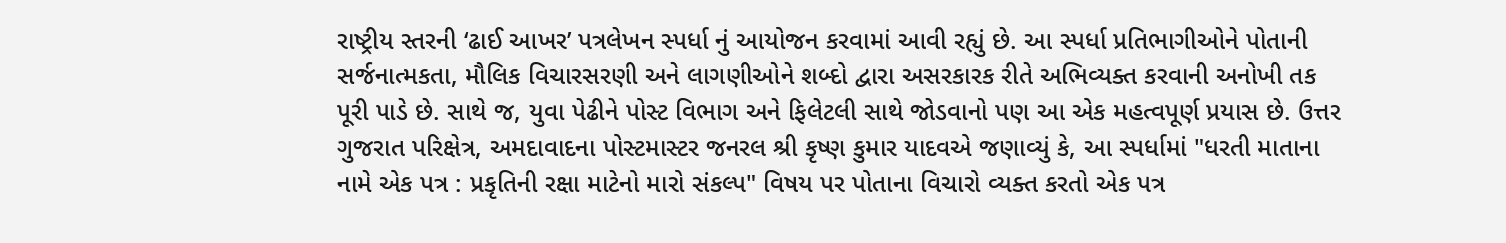રાષ્ટ્રીય સ્તરની ‘ઢાઈ આખર’ પત્રલેખન સ્પર્ધા નું આયોજન કરવામાં આવી રહ્યું છે. આ સ્પર્ધા પ્રતિભાગીઓને પોતાની સર્જનાત્મકતા, મૌલિક વિચારસરણી અને લાગણીઓને શબ્દો દ્વારા અસરકારક રીતે અભિવ્યક્ત કરવાની અનોખી તક પૂરી પાડે છે. સાથે જ, યુવા પેઢીને પોસ્ટ વિભાગ અને ફિલેટલી સાથે જોડવાનો પણ આ એક મહત્વપૂર્ણ પ્રયાસ છે. ઉત્તર ગુજરાત પરિક્ષેત્ર, અમદાવાદના પોસ્ટમાસ્ટર જનરલ શ્રી કૃષ્ણ કુમાર યાદવએ જણાવ્યું કે, આ સ્પર્ધામાં "ધરતી માતાના નામે એક પત્ર : પ્રકૃતિની રક્ષા માટેનો મારો સંકલ્પ" વિષય પર પોતાના વિચારો વ્યક્ત કરતો એક પત્ર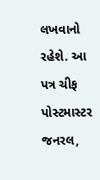લખવાનો રહેશે. આ પત્ર ચીફ પોસ્ટમાસ્ટર જનરલ,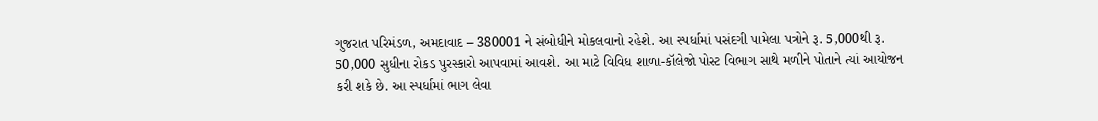ગુજરાત પરિમંડળ, અમદાવાદ – 380001 ને સંબોધીને મોકલવાનો રહેશે. આ સ્પર્ધામાં પસંદગી પામેલા પત્રોને રૂ. 5,000થી રૂ. 50,000 સુધીના રોકડ પુરસ્કારો આપવામાં આવશે. આ માટે વિવિધ શાળા-કૉલેજો પોસ્ટ વિભાગ સાથે મળીને પોતાને ત્યાં આયોજન કરી શકે છે. આ સ્પર્ધામાં ભાગ લેવા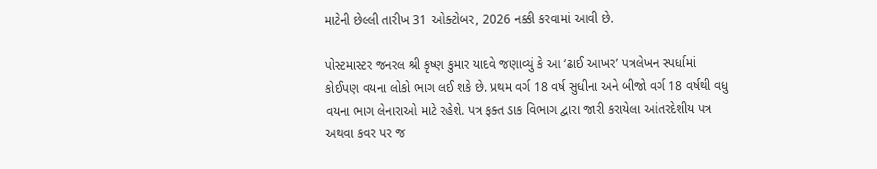માટેની છેલ્લી તારીખ 31 ઓક્ટોબર, 2026 નક્કી કરવામાં આવી છે.

પોસ્ટમાસ્ટર જનરલ શ્રી કૃષ્ણ કુમાર યાદવે જણાવ્યું કે આ ‘ઢાઈ આખર’ પત્રલેખન સ્પર્ધામાં કોઈપણ વયના લોકો ભાગ લઈ શકે છે. પ્રથમ વર્ગ 18 વર્ષ સુધીના અને બીજો વર્ગ 18 વર્ષથી વધુ વયના ભાગ લેનારાઓ માટે રહેશે. પત્ર ફક્ત ડાક વિભાગ દ્વારા જારી કરાયેલા આંતરદેશીય પત્ર અથવા કવર પર જ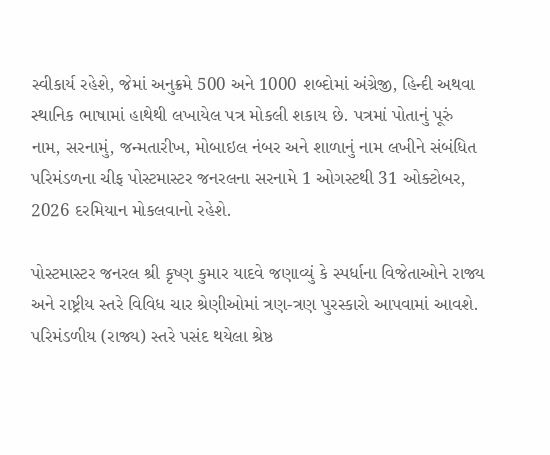સ્વીકાર્ય રહેશે, જેમાં અનુક્રમે 500 અને 1000 શબ્દોમાં અંગ્રેજી, હિન્દી અથવા સ્થાનિક ભાષામાં હાથેથી લખાયેલ પત્ર મોકલી શકાય છે. પત્રમાં પોતાનું પૂરું નામ, સરનામું, જન્મતારીખ, મોબાઇલ નંબર અને શાળાનું નામ લખીને સંબંધિત પરિમંડળના ચીફ પોસ્ટમાસ્ટર જનરલના સરનામે 1 ઓગસ્ટથી 31 ઓક્ટોબર, 2026 દરમિયાન મોકલવાનો રહેશે.

પોસ્ટમાસ્ટર જનરલ શ્રી કૃષ્ણ કુમાર યાદવે જણાવ્યું કે સ્પર્ધાના વિજેતાઓને રાજ્ય અને રાષ્ટ્રીય સ્તરે વિવિધ ચાર શ્રેણીઓમાં ત્રણ-ત્રણ પુરસ્કારો આપવામાં આવશે. પરિમંડળીય (રાજ્ય) સ્તરે પસંદ થયેલા શ્રેષ્ઠ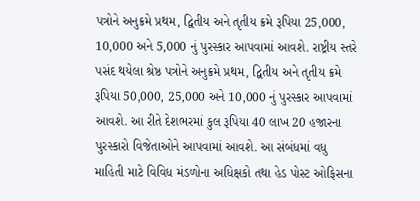પત્રોને અનુક્રમે પ્રથમ, દ્વિતીય અને તૃતીય ક્રમે રૂપિયા 25,000, 10,000 અને 5,000 નું પુરસ્કાર આપવામાં આવશે. રાષ્ટ્રીય સ્તરે પસંદ થયેલા શ્રેષ્ઠ પત્રોને અનુક્રમે પ્રથમ, દ્વિતીય અને તૃતીય ક્રમે રૂપિયા 50,000, 25,000 અને 10,000 નું પુરસ્કાર આપવામાં આવશે. આ રીતે દેશભરમાં કુલ રૂપિયા 40 લાખ 20 હજારના પુરસ્કારો વિજેતાઓને આપવામાં આવશે. આ સંબંધમાં વધુ માહિતી માટે વિવિધ મંડળોના અધિક્ષકો તથા હેડ પોસ્ટ ઓફિસના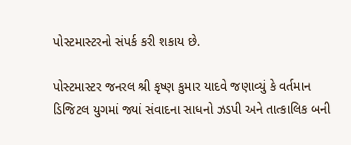પોસ્ટમાસ્ટરનો સંપર્ક કરી શકાય છે.

પોસ્ટમાસ્ટર જનરલ શ્રી કૃષ્ણ કુમાર યાદવે જણાવ્યું કે વર્તમાન ડિજિટલ યુગમાં જ્યાં સંવાદના સાધનો ઝડપી અને તાત્કાલિક બની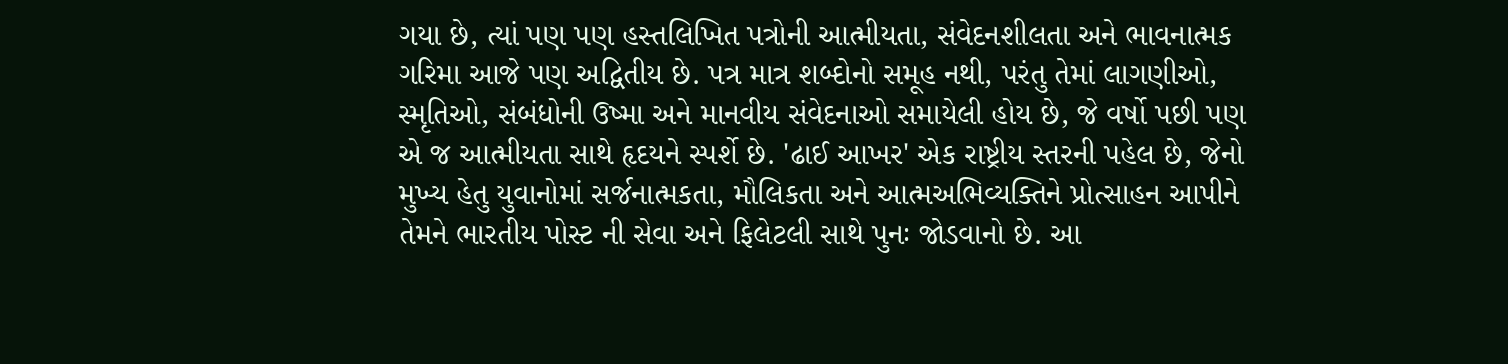ગયા છે, ત્યાં પણ પણ હસ્તલિખિત પત્રોની આત્મીયતા, સંવેદનશીલતા અને ભાવનાત્મક ગરિમા આજે પણ અદ્વિતીય છે. પત્ર માત્ર શબ્દોનો સમૂહ નથી, પરંતુ તેમાં લાગણીઓ, સ્મૃતિઓ, સંબંધોની ઉષ્મા અને માનવીય સંવેદનાઓ સમાયેલી હોય છે, જે વર્ષો પછી પણ એ જ આત્મીયતા સાથે હૃદયને સ્પર્શે છે. 'ઢાઈ આખર' એક રાષ્ટ્રીય સ્તરની પહેલ છે, જેનો મુખ્ય હેતુ યુવાનોમાં સર્જનાત્મકતા, મૌલિકતા અને આત્મઅભિવ્યક્તિને પ્રોત્સાહન આપીને તેમને ભારતીય પોસ્ટ ની સેવા અને ફિલેટલી સાથે પુનઃ જોડવાનો છે. આ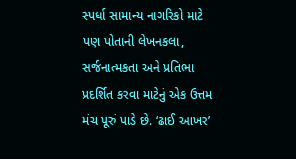સ્પર્ધા સામાન્ય નાગરિકો માટે પણ પોતાની લેખનકલા, સર્જનાત્મકતા અને પ્રતિભા પ્રદર્શિત કરવા માટેનું એક ઉત્તમ મંચ પૂરું પાડે છે. ‘ઢાઈ આખર’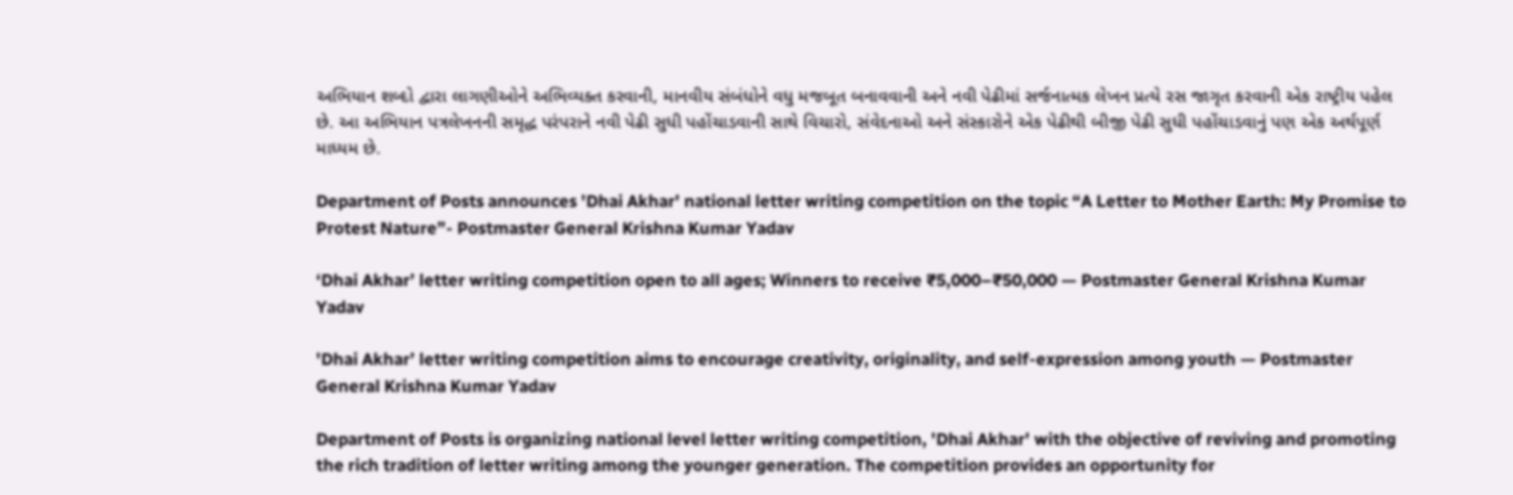અભિયાન શબ્દો દ્વારા લાગણીઓને અભિવ્યક્ત કરવાની, માનવીય સંબંધોને વધુ મજબૂત બનાવવાની અને નવી પેઢીમાં સર્જનાત્મક લેખન પ્રત્યે રસ જાગૃત કરવાની એક રાષ્ટ્રીય પહેલ છે. આ અભિયાન પત્રલેખનની સમૃદ્ધ પરંપરાને નવી પેઢી સુધી પહોંચાડવાની સાથે વિચારો, સંવેદનાઓ અને સંસ્કારોને એક પેઢીથી બીજી પેઢી સુધી પહોંચાડવાનું પણ એક અર્થપૂર્ણ માધ્યમ છે.

Department of Posts announces 'Dhai Akhar' national letter writing competition on the topic “A Letter to Mother Earth: My Promise to Protest Nature”- Postmaster General Krishna Kumar Yadav

‘Dhai Akhar’ letter writing competition open to all ages; Winners to receive ₹5,000–₹50,000 — Postmaster General Krishna Kumar Yadav

'Dhai Akhar’ letter writing competition aims to encourage creativity, originality, and self-expression among youth — Postmaster General Krishna Kumar Yadav

Department of Posts is organizing national level letter writing competition, 'Dhai Akhar' with the objective of reviving and promoting the rich tradition of letter writing among the younger generation. The competition provides an opportunity for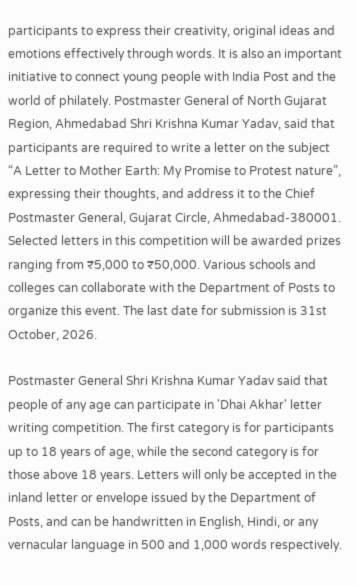participants to express their creativity, original ideas and emotions effectively through words. It is also an important initiative to connect young people with India Post and the world of philately. Postmaster General of North Gujarat Region, Ahmedabad Shri Krishna Kumar Yadav, said that participants are required to write a letter on the subject “A Letter to Mother Earth: My Promise to Protest nature”, expressing their thoughts, and address it to the Chief Postmaster General, Gujarat Circle, Ahmedabad-380001. Selected letters in this competition will be awarded prizes ranging from ₹5,000 to ₹50,000. Various schools and colleges can collaborate with the Department of Posts to organize this event. The last date for submission is 31st October, 2026.

Postmaster General Shri Krishna Kumar Yadav said that people of any age can participate in 'Dhai Akhar' letter writing competition. The first category is for participants up to 18 years of age, while the second category is for those above 18 years. Letters will only be accepted in the inland letter or envelope issued by the Department of Posts, and can be handwritten in English, Hindi, or any vernacular language in 500 and 1,000 words respectively.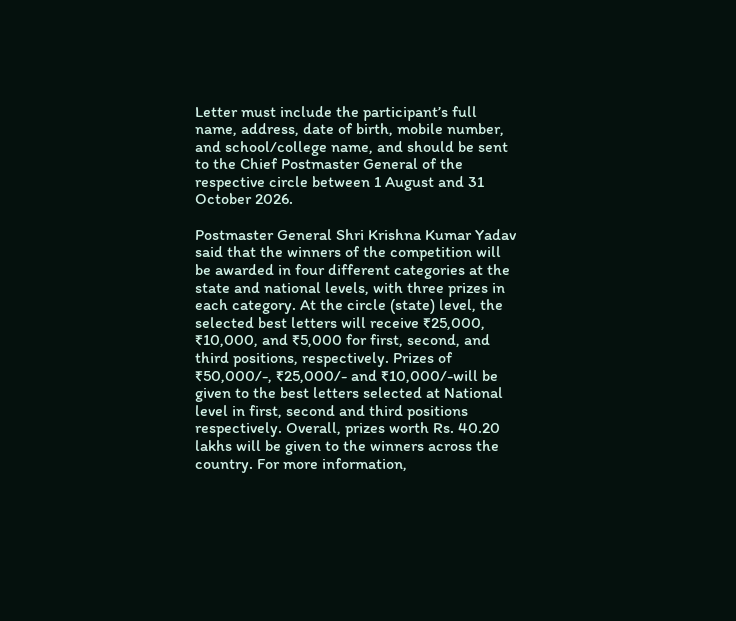Letter must include the participant’s full name, address, date of birth, mobile number, and school/college name, and should be sent to the Chief Postmaster General of the respective circle between 1 August and 31 October 2026.

Postmaster General Shri Krishna Kumar Yadav said that the winners of the competition will be awarded in four different categories at the state and national levels, with three prizes in each category. At the circle (state) level, the selected best letters will receive ₹25,000, ₹10,000, and ₹5,000 for first, second, and third positions, respectively. Prizes of ₹50,000/-, ₹25,000/- and ₹10,000/-will be given to the best letters selected at National level in first, second and third positions respectively. Overall, prizes worth Rs. 40.20 lakhs will be given to the winners across the country. For more information,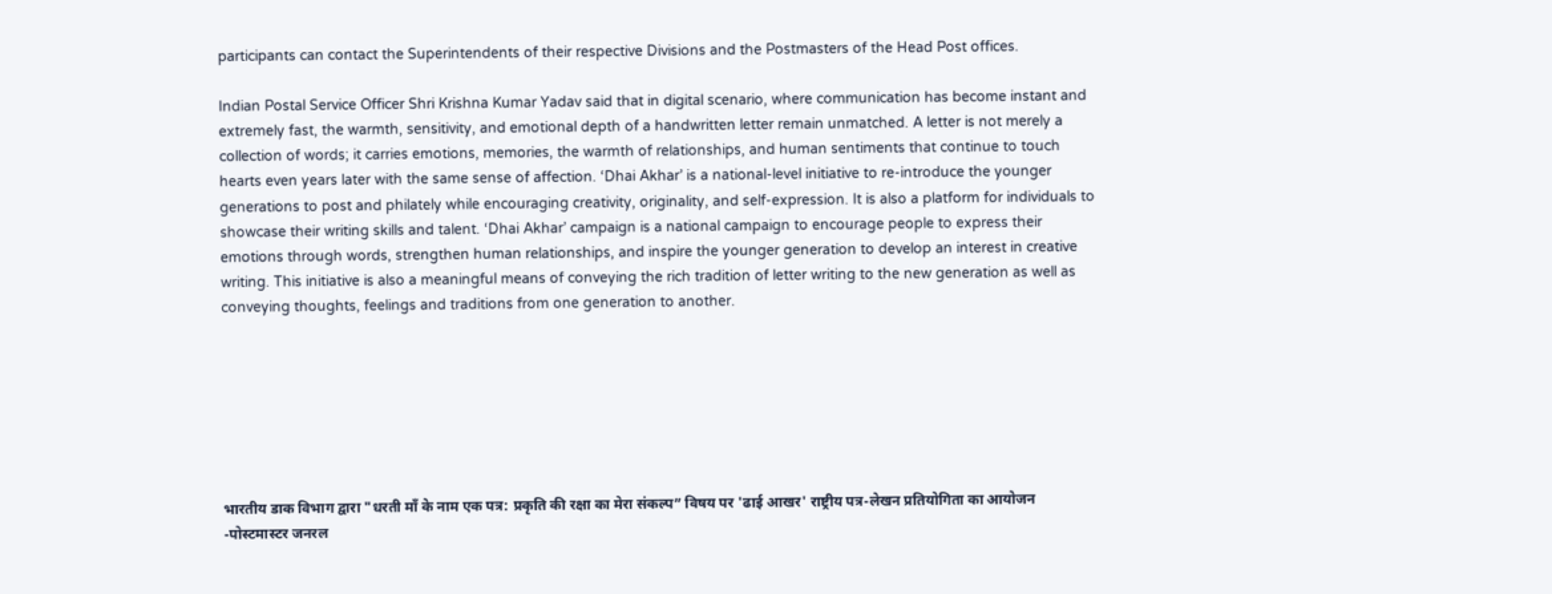participants can contact the Superintendents of their respective Divisions and the Postmasters of the Head Post offices.

Indian Postal Service Officer Shri Krishna Kumar Yadav said that in digital scenario, where communication has become instant and extremely fast, the warmth, sensitivity, and emotional depth of a handwritten letter remain unmatched. A letter is not merely a collection of words; it carries emotions, memories, the warmth of relationships, and human sentiments that continue to touch hearts even years later with the same sense of affection. ‘Dhai Akhar’ is a national-level initiative to re-introduce the younger generations to post and philately while encouraging creativity, originality, and self-expression. It is also a platform for individuals to showcase their writing skills and talent. ‘Dhai Akhar’ campaign is a national campaign to encourage people to express their emotions through words, strengthen human relationships, and inspire the younger generation to develop an interest in creative writing. This initiative is also a meaningful means of conveying the rich tradition of letter writing to the new generation as well as conveying thoughts, feelings and traditions from one generation to another.







भारतीय डाक विभाग द्वारा "धरती माँ के नाम एक पत्र: प्रकृति की रक्षा का मेरा संकल्प” विषय पर 'ढाई आखर' राष्ट्रीय पत्र-लेखन प्रतियोगिता का आयोजन -पोस्टमास्टर जनरल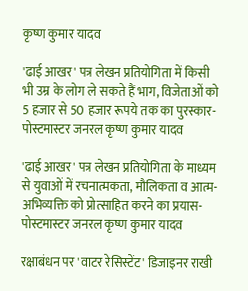कृष्ण कुमार यादव

'ढाई आखर' पत्र लेखन प्रतियोगिता में किसी भी उम्र के लोग ले सकते हैं भाग, विजेताओं को 5 हजार से 50 हजार रूपये तक का पुरस्कार-पोस्टमास्टर जनरल कृष्ण कुमार यादव

'ढाई आखर' पत्र लेखन प्रतियोगिता के माध्यम से युवाओं में रचनात्मकता, मौलिकता व आत्म-अभिव्यक्ति को प्रोत्साहित करने का प्रयास-पोस्टमास्टर जनरल कृष्ण कुमार यादव

रक्षाबंधन पर 'वाटर रेसिस्टेंट' डिजाइनर राखी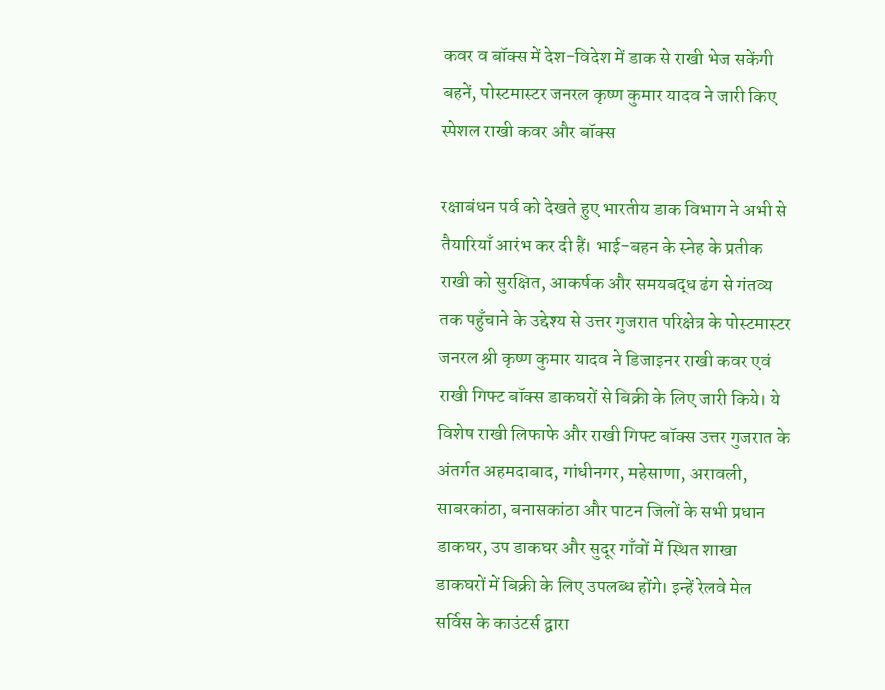कवर व बॉक्स में देश-विदेश में डाक से राखी भेज सकेंगी बहनें, पोस्टमास्टर जनरल कृष्ण कुमार यादव ने जारी किए स्पेशल राखी कवर और बॉक्स

रक्षाबंधन पर्व को देखते हुए भारतीय डाक विभाग ने अभी से तैयारियाँ आरंभ कर दी हैं। भाई-बहन के स्नेह के प्रतीक राखी को सुरक्षित, आकर्षक और समयबद्ध ढंग से गंतव्य तक पहुँचाने के उद्देश्य से उत्तर गुजरात परिक्षेत्र के पोस्टमास्टर जनरल श्री कृष्ण कुमार यादव ने डिजाइनर राखी कवर एवं राखी गिफ्ट बॉक्स डाकघरों से बिक्री के लिए जारी किये। ये विशेष राखी लिफाफे और राखी गिफ्ट बॉक्स उत्तर गुजरात के अंतर्गत अहमदाबाद, गांधीनगर, महेसाणा, अरावली, साबरकांठा, बनासकांठा और पाटन जिलों के सभी प्रधान डाकघर, उप डाकघर और सुदूर गाँवों में स्थित शाखा डाकघरों में बिक्री के लिए उपलब्ध होंगे। इन्हें रेलवे मेल सर्विस के काउंटर्स द्वारा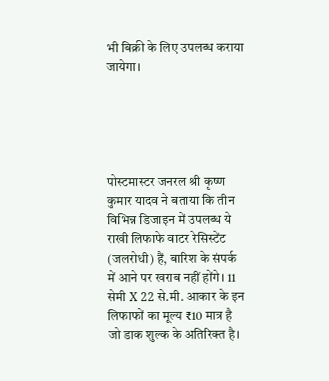भी बिक्री के लिए उपलब्ध कराया जायेगा।





पोस्टमास्टर जनरल श्री कृष्ण कुमार यादव ने बताया कि तीन विभिन्न डिजाइन में उपलब्ध ये राखी लिफाफे वाटर रेसिस्टेंट (जलरोधी) हैं, बारिश के संपर्क में आने पर खराब नहीं होंगे। 11 सेमी X 22 से.मी. आकार के इन लिफाफों का मूल्य ₹10 मात्र है जो डाक शुल्क के अतिरिक्त है।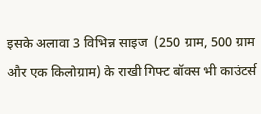इसके अलावा 3 विभिन्न साइज  (250 ग्राम, 500 ग्राम और एक किलोग्राम) के राखी गिफ्ट बॉक्स भी काउंटर्स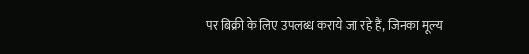पर बिक्री के लिए उपलब्ध कराये जा रहे हैं, जिनका मूल्य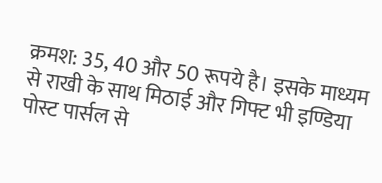क्रमश: 35, 40 और 50 रूपये है। इसके माध्यम से राखी के साथ मिठाई और गिफ्ट भी इण्डिया पोस्ट पार्सल से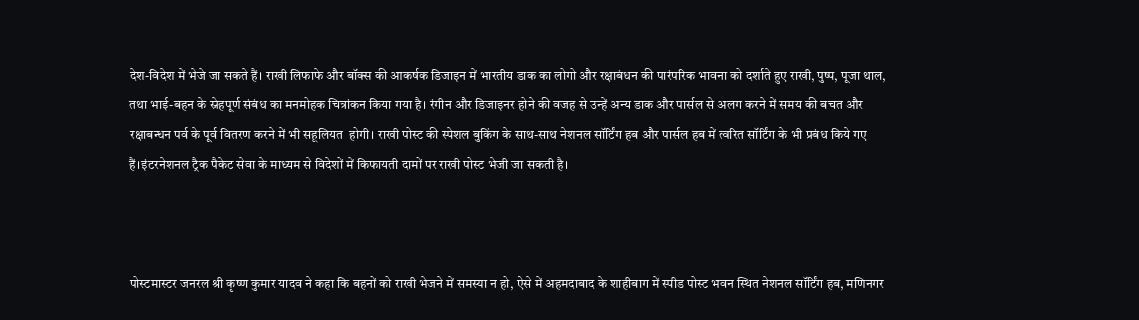देश-विदेश में भेजे जा सकते हैं। राखी लिफाफे और बॉक्स की आकर्षक डिजाइन में भारतीय डाक का लोगो और रक्षाबंधन की पारंपरिक भावना को दर्शाते हुए राखी, पुष्प, पूजा थाल, तथा भाई-बहन के स्नेहपूर्ण संबंध का मनमोहक चित्रांकन किया गया है। रंगीन और डिजाइनर होने की वजह से उन्हें अन्य डाक और पार्सल से अलग करने में समय की बचत और रक्षाबन्धन पर्व के पूर्व वितरण करने में भी सहूलियत  होगी। राखी पोस्ट की स्पेशल बुकिंग के साथ-साथ नेशनल सॉर्टिंग हब और पार्सल हब में त्वरित सॉर्टिंग के भी प्रबंध किये गए हैं।इंटरनेशनल ट्रैक पैकेट सेवा के माध्यम से विदेशों में किफायती दामों पर राखी पोस्ट भेजी जा सकती है।



पोस्टमास्टर जनरल श्री कृष्ण कुमार यादव ने कहा कि बहनों को राखी भेजने में समस्या न हो, ऐसे में अहमदाबाद के शाहीबाग में स्पीड पोस्ट भवन स्थित नेशनल सॉर्टिंग हब, मणिनगर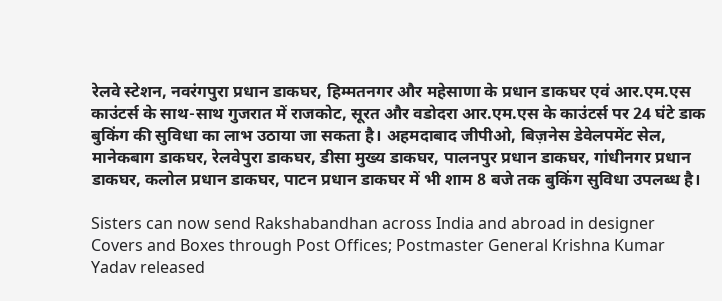रेलवे स्टेशन, नवरंगपुरा प्रधान डाकघर, हिम्मतनगर और महेसाणा के प्रधान डाकघर एवं आर.एम.एस  काउंटर्स के साथ-साथ गुजरात में राजकोट, सूरत और वडोदरा आर.एम.एस के काउंटर्स पर 24 घंटे डाक बुकिंग की सुविधा का लाभ उठाया जा सकता है। अहमदाबाद जीपीओ, बिज़नेस डेवेलपमेंट सेल, मानेकबाग डाकघर, रेलवेपुरा डाकघर, डीसा मुख्य डाकघर, पालनपुर प्रधान डाकघर, गांधीनगर प्रधान डाकघर, कलोल प्रधान डाकघर, पाटन प्रधान डाकघर में भी शाम 8 बजे तक बुकिंग सुविधा उपलब्ध है।

Sisters can now send Rakshabandhan across India and abroad in designer Covers and Boxes through Post Offices; Postmaster General Krishna Kumar Yadav released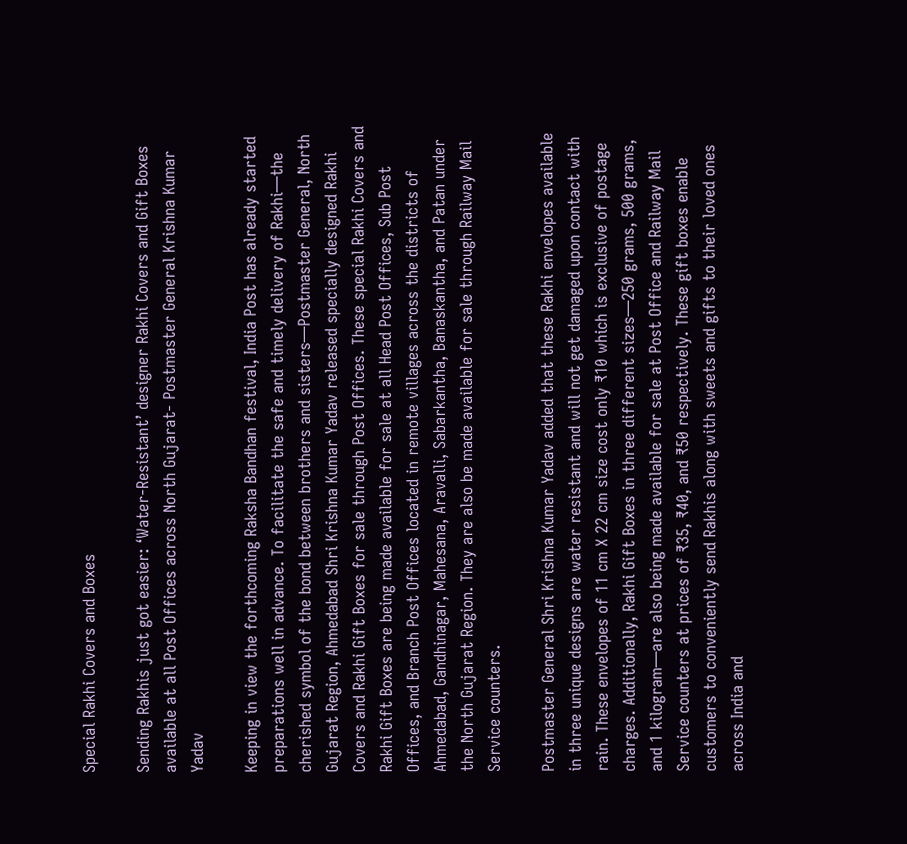Special Rakhi Covers and Boxes

Sending Rakhis just got easier: ‘Water-Resistant’ designer Rakhi Covers and Gift Boxes available at all Post Offices across North Gujarat- Postmaster General Krishna Kumar Yadav

Keeping in view the forthcoming Raksha Bandhan festival, India Post has already started preparations well in advance. To facilitate the safe and timely delivery of Rakhi—the cherished symbol of the bond between brothers and sisters—Postmaster General, North Gujarat Region, Ahmedabad Shri Krishna Kumar Yadav released specially designed Rakhi Covers and Rakhi Gift Boxes for sale through Post Offices. These special Rakhi Covers and Rakhi Gift Boxes are being made available for sale at all Head Post Offices, Sub Post Offices, and Branch Post Offices located in remote villages across the districts of Ahmedabad, Gandhinagar, Mahesana, Aravalli, Sabarkantha, Banaskantha, and Patan under the North Gujarat Region. They are also be made available for sale through Railway Mail Service counters.

Postmaster General Shri Krishna Kumar Yadav added that these Rakhi envelopes available in three unique designs are water resistant and will not get damaged upon contact with rain. These envelopes of 11 cm X 22 cm size cost only ₹10 which is exclusive of postage charges. Additionally, Rakhi Gift Boxes in three different sizes—250 grams, 500 grams, and 1 kilogram—are also being made available for sale at Post Office and Railway Mail Service counters at prices of ₹35, ₹40, and ₹50 respectively. These gift boxes enable customers to conveniently send Rakhis along with sweets and gifts to their loved ones across India and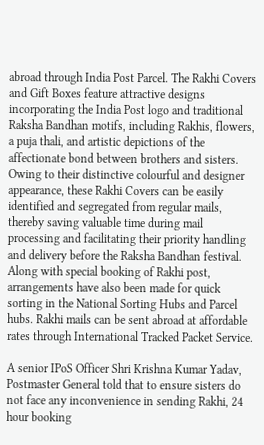abroad through India Post Parcel. The Rakhi Covers and Gift Boxes feature attractive designs incorporating the India Post logo and traditional Raksha Bandhan motifs, including Rakhis, flowers, a puja thali, and artistic depictions of the affectionate bond between brothers and sisters. Owing to their distinctive colourful and designer appearance, these Rakhi Covers can be easily identified and segregated from regular mails, thereby saving valuable time during mail processing and facilitating their priority handling and delivery before the Raksha Bandhan festival. Along with special booking of Rakhi post, arrangements have also been made for quick sorting in the National Sorting Hubs and Parcel hubs. Rakhi mails can be sent abroad at affordable rates through International Tracked Packet Service.

A senior IPoS Officer Shri Krishna Kumar Yadav, Postmaster General told that to ensure sisters do not face any inconvenience in sending Rakhi, 24 hour booking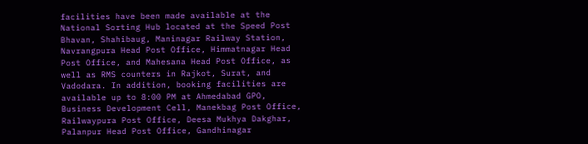facilities have been made available at the National Sorting Hub located at the Speed Post Bhavan, Shahibaug, Maninagar Railway Station, Navrangpura Head Post Office, Himmatnagar Head Post Office, and Mahesana Head Post Office, as well as RMS counters in Rajkot, Surat, and Vadodara. In addition, booking facilities are available up to 8:00 PM at Ahmedabad GPO, Business Development Cell, Manekbag Post Office, Railwaypura Post Office, Deesa Mukhya Dakghar, Palanpur Head Post Office, Gandhinagar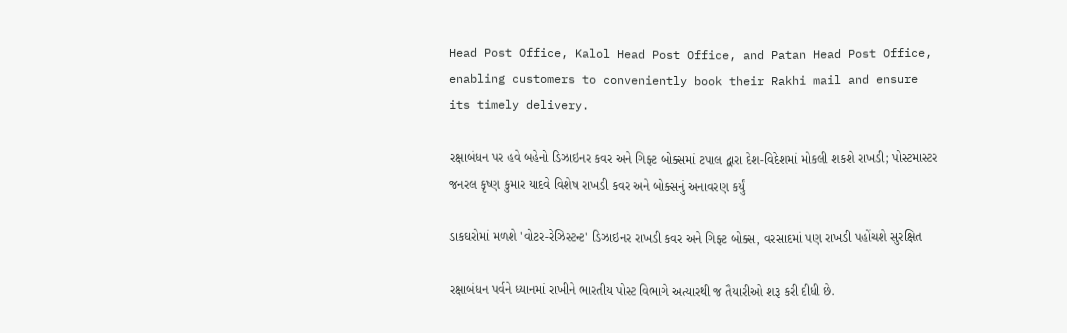Head Post Office, Kalol Head Post Office, and Patan Head Post Office, enabling customers to conveniently book their Rakhi mail and ensure its timely delivery.

રક્ષાબંધન પર હવે બહેનો ડિઝાઇનર કવર અને ગિફ્ટ બોક્સમાં ટપાલ દ્વારા દેશ-વિદેશમાં મોકલી શકશે રાખડી; પોસ્ટમાસ્ટર જનરલ કૃષ્ણ કુમાર યાદવે વિશેષ રાખડી કવર અને બોક્સનું અનાવરણ કર્યું

ડાકઘરોમાં મળશે 'વોટર-રેઝિસ્ટન્ટ' ડિઝાઇનર રાખડી કવર અને ગિફ્ટ બોક્સ, વરસાદમાં પણ રાખડી પહોંચશે સુરક્ષિત

રક્ષાબંધન પર્વને ધ્યાનમાં રાખીને ભારતીય પોસ્ટ વિભાગે અત્યારથી જ તૈયારીઓ શરૂ કરી દીધી છે.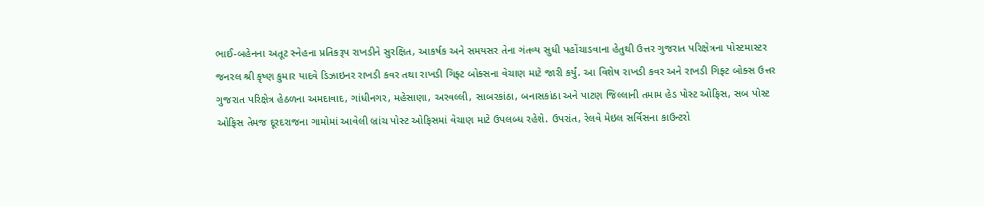ભાઈ-બહેનના અતૂટ સ્નેહના પ્રતિકરૂપ રાખડીને સુરક્ષિત, આકર્ષક અને સમયસર તેના ગંતવ્ય સુધી પહોંચાડવાના હેતુથી ઉત્તર ગુજરાત પરિક્ષેત્રના પોસ્ટમાસ્ટર જનરલ શ્રી કૃષ્ણ કુમાર યાદવે ડિઝાઇનર રાખડી કવર તથા રાખડી ગિફ્ટ બોક્સના વેચાણ માટે જારી કર્યું. આ વિશેષ રાખડી કવર અને રાખડી ગિફ્ટ બોક્સ ઉત્તર ગુજરાત પરિક્ષેત્ર હેઠળના અમદાવાદ, ગાંધીનગર, મહેસાણા, અરવલ્લી, સાબરકાંઠા, બનાસકાંઠા અને પાટણ જિલ્લાની તમામ હેડ પોસ્ટ ઓફિસ, સબ પોસ્ટ ઓફિસ તેમજ દૂરદરાજના ગામોમાં આવેલી બ્રાંચ પોસ્ટ ઓફિસમાં વેચાણ માટે ઉપલબ્ધ રહેશે. ઉપરાંત, રેલવે મેઇલ સર્વિસના કાઉન્ટરો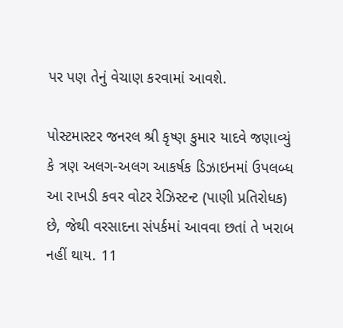પર પણ તેનું વેચાણ કરવામાં આવશે.

પોસ્ટમાસ્ટર જનરલ શ્રી કૃષ્ણ કુમાર યાદવે જણાવ્યું કે ત્રણ અલગ-અલગ આકર્ષક ડિઝાઇનમાં ઉપલબ્ધ આ રાખડી કવર વોટર રેઝિસ્ટન્ટ (પાણી પ્રતિરોધક) છે, જેથી વરસાદના સંપર્કમાં આવવા છતાં તે ખરાબ નહીં થાય. 11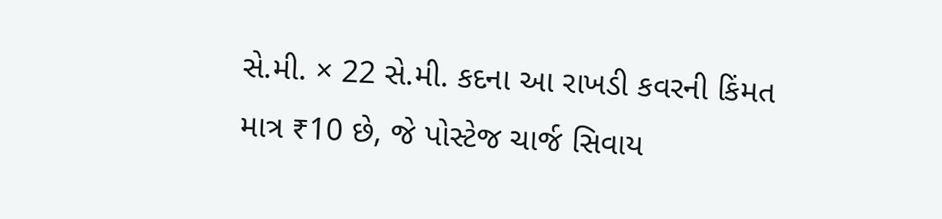સે.મી. × 22 સે.મી. કદના આ રાખડી કવરની કિંમત માત્ર ₹10 છે, જે પોસ્ટેજ ચાર્જ સિવાય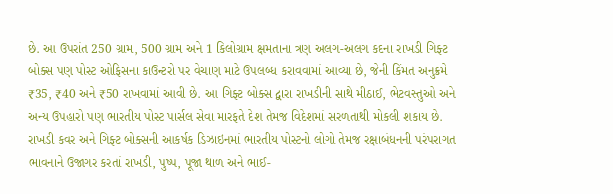છે. આ ઉપરાંત 250 ગ્રામ, 500 ગ્રામ અને 1 કિલોગ્રામ ક્ષમતાના ત્રણ અલગ-અલગ કદના રાખડી ગિફ્ટ બોક્સ પણ પોસ્ટ ઓફિસના કાઉન્ટરો પર વેચાણ માટે ઉપલબ્ધ કરાવવામાં આવ્યા છે, જેની કિંમત અનુક્રમે ₹35, ₹40 અને ₹50 રાખવામાં આવી છે. આ ગિફ્ટ બોક્સ દ્વારા રાખડીની સાથે મીઠાઈ, ભેટવસ્તુઓ અને અન્ય ઉપહારો પણ ભારતીય પોસ્ટ પાર્સલ સેવા મારફતે દેશ તેમજ વિદેશમાં સરળતાથી મોકલી શકાય છે. રાખડી કવર અને ગિફ્ટ બોક્સની આકર્ષક ડિઝાઇનમાં ભારતીય પોસ્ટનો લોગો તેમજ રક્ષાબંધનની પરંપરાગત ભાવનાને ઉજાગર કરતાં રાખડી, પુષ્પ, પૂજા થાળ અને ભાઈ-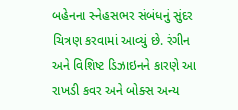બહેનના સ્નેહસભર સંબંધનું સુંદર ચિત્રણ કરવામાં આવ્યું છે. રંગીન અને વિશિષ્ટ ડિઝાઇનને કારણે આ રાખડી કવર અને બોક્સ અન્ય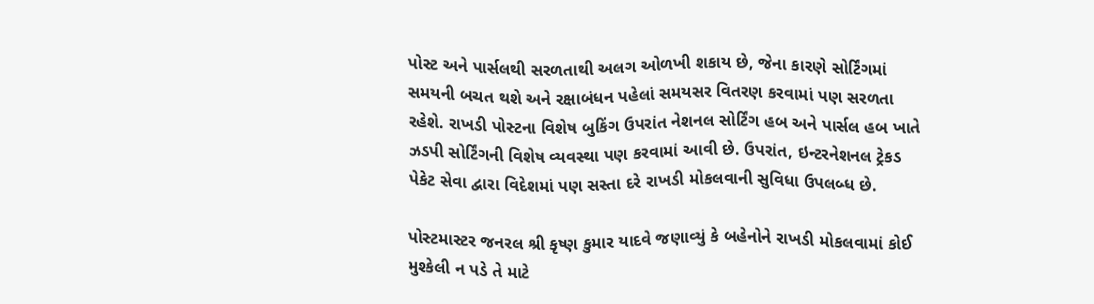પોસ્ટ અને પાર્સલથી સરળતાથી અલગ ઓળખી શકાય છે, જેના કારણે સોર્ટિંગમાં સમયની બચત થશે અને રક્ષાબંધન પહેલાં સમયસર વિતરણ કરવામાં પણ સરળતા રહેશે. રાખડી પોસ્ટના વિશેષ બુકિંગ ઉપરાંત નેશનલ સોર્ટિંગ હબ અને પાર્સલ હબ ખાતે ઝડપી સોર્ટિંગની વિશેષ વ્યવસ્થા પણ કરવામાં આવી છે. ઉપરાંત, ઇન્ટરનેશનલ ટ્રેકડ પેકેટ સેવા દ્વારા વિદેશમાં પણ સસ્તા દરે રાખડી મોકલવાની સુવિધા ઉપલબ્ધ છે.

પોસ્ટમાસ્ટર જનરલ શ્રી કૃષ્ણ કુમાર યાદવે જણાવ્યું કે બહેનોને રાખડી મોકલવામાં કોઈ મુશ્કેલી ન પડે તે માટે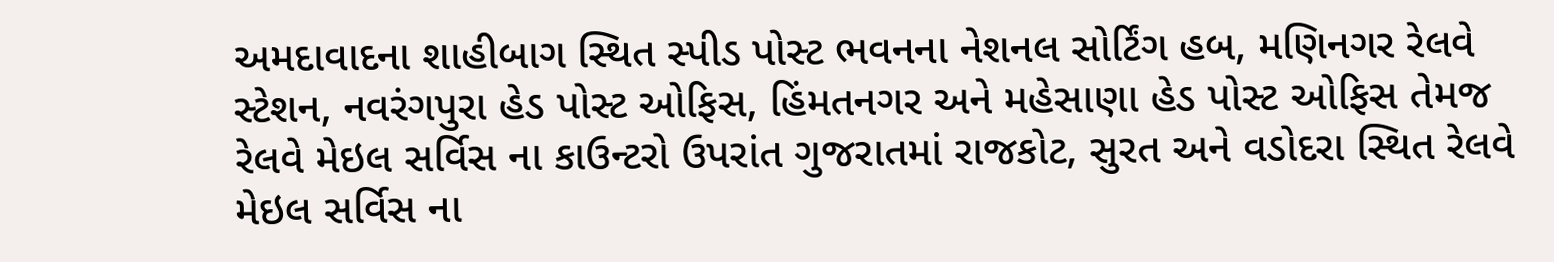અમદાવાદના શાહીબાગ સ્થિત સ્પીડ પોસ્ટ ભવનના નેશનલ સોર્ટિંગ હબ, મણિનગર રેલવે સ્ટેશન, નવરંગપુરા હેડ પોસ્ટ ઓફિસ, હિંમતનગર અને મહેસાણા હેડ પોસ્ટ ઓફિસ તેમજ રેલવે મેઇલ સર્વિસ ના કાઉન્ટરો ઉપરાંત ગુજરાતમાં રાજકોટ, સુરત અને વડોદરા સ્થિત રેલવે મેઇલ સર્વિસ ના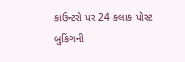કાઉન્ટરો પર 24 કલાક પોસ્ટ બુકિંગની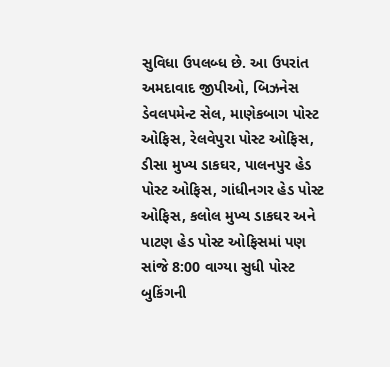સુવિધા ઉપલબ્ધ છે. આ ઉપરાંત અમદાવાદ જીપીઓ, બિઝનેસ ડેવલપમેન્ટ સેલ, માણેકબાગ પોસ્ટ ઓફિસ, રેલવેપુરા પોસ્ટ ઓફિસ, ડીસા મુખ્ય ડાકઘર, પાલનપુર હેડ પોસ્ટ ઓફિસ, ગાંધીનગર હેડ પોસ્ટ ઓફિસ, કલોલ મુખ્ય ડાકઘર અને પાટણ હેડ પોસ્ટ ઓફિસમાં પણ સાંજે 8:00 વાગ્યા સુધી પોસ્ટ બુકિંગની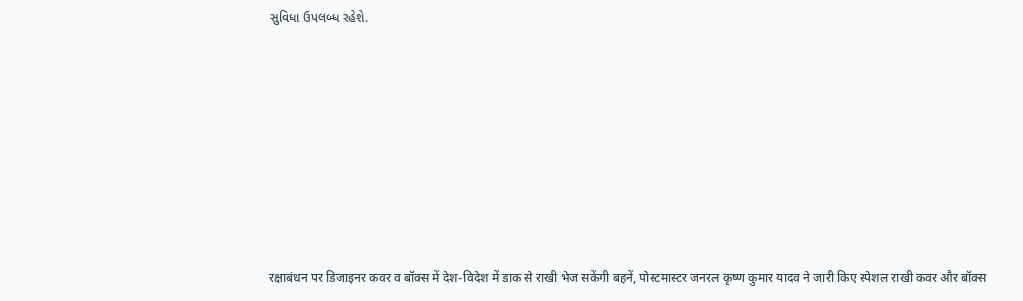સુવિધા ઉપલબ્ધ રહેશે.









रक्षाबंधन पर डिजाइनर कवर व बॉक्स में देश-विदेश में डाक से राखी भेज सकेंगी बहनें, पोस्टमास्टर जनरल कृष्ण कुमार यादव ने जारी किए स्पेशल राखी कवर और बॉक्स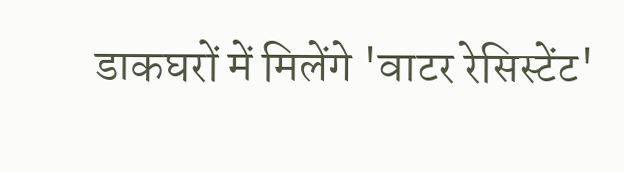डाकघरों में मिलेंगे 'वाटर रेसिस्टेंट'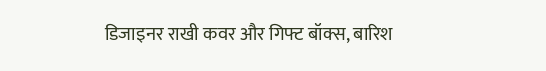डिजाइनर राखी कवर और गिफ्ट बॉक्स, बारिश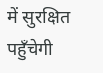में सुरक्षित पहुँचेगी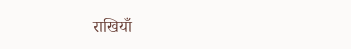राखियाँ